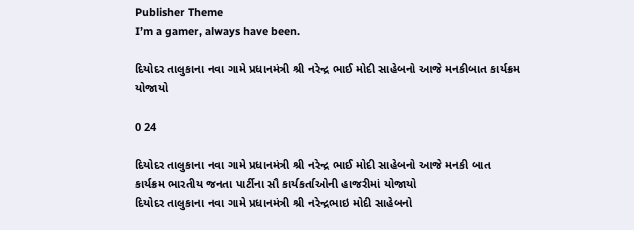Publisher Theme
I’m a gamer, always have been.

દિયોદર તાલુકાના નવા ગામે પ્રધાનમંત્રી શ્રી નરેન્દ્ર ભાઈ મોદી સાહેબનો આજે મનકીબાત કાર્યક્રમ યોજાયો

0 24

દિયોદર તાલુકાના નવા ગામે પ્રધાનમંત્રી શ્રી નરેન્દ્ર ભાઈ મોદી સાહેબનો આજે મનકી બાત કાર્યક્રમ ભારતીય જનતા પાર્ટીના સૌ કાર્યકર્તાઓની હાજરીમાં યોજાયો
દિયોદર તાલુકાના નવા ગામે પ્રધાનમંત્રી શ્રી નરેન્દ્રભાઇ મોદી સાહેબનો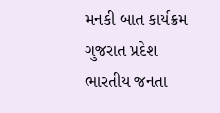મનકી બાત કાર્યક્રમ ગુજરાત પ્રદેશ ભારતીય જનતા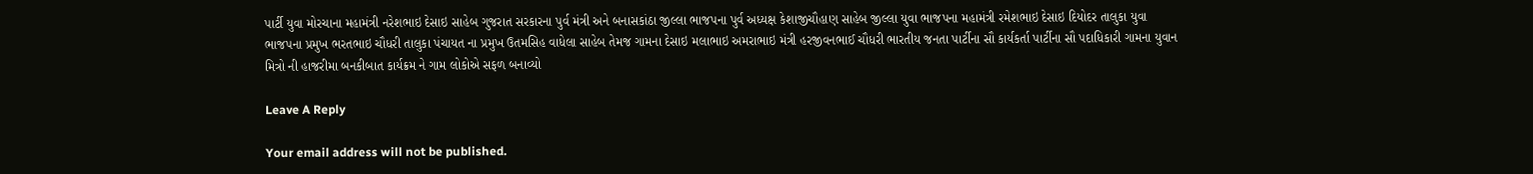પાર્ટી યુવા મોરચાના મહામંત્રી નરેશભાઇ દેસાઇ સાહેબ ગુજરાત સરકારના પુર્વ મંત્રી અને બનાસકાંઠા જીલ્લા ભાજપના પુર્વ અધ્યક્ષ કેશાજીચૌહાણ સાહેબ જીલ્લા યુવા ભાજપના મહામંત્રી રમેશભાઇ દેસાઇ દિયોદર તાલુકા યુવા ભાજપના પ્રમુખ ભરતભાઇ ચૌધરી તાલુકા પંચાયત ના પ્રમુખ ઉતમસિહ વાધેલા સાહેબ તેમજ ગામના દેસાઇ મલાભાઇ અમરાભાઇ મંત્રી હરજીવનભાઈ ચૌધરી ભારતીય જનતા પાર્ટીના સૌ કાર્યકર્તા પાર્ટીના સૌ પદાધિકારી ગામના યુવાન મિત્રો ની હાજરીમા બનકીબાત કાર્યક્રમ ને ગામ લોકોએ સફળ બનાવ્યો

Leave A Reply

Your email address will not be published.